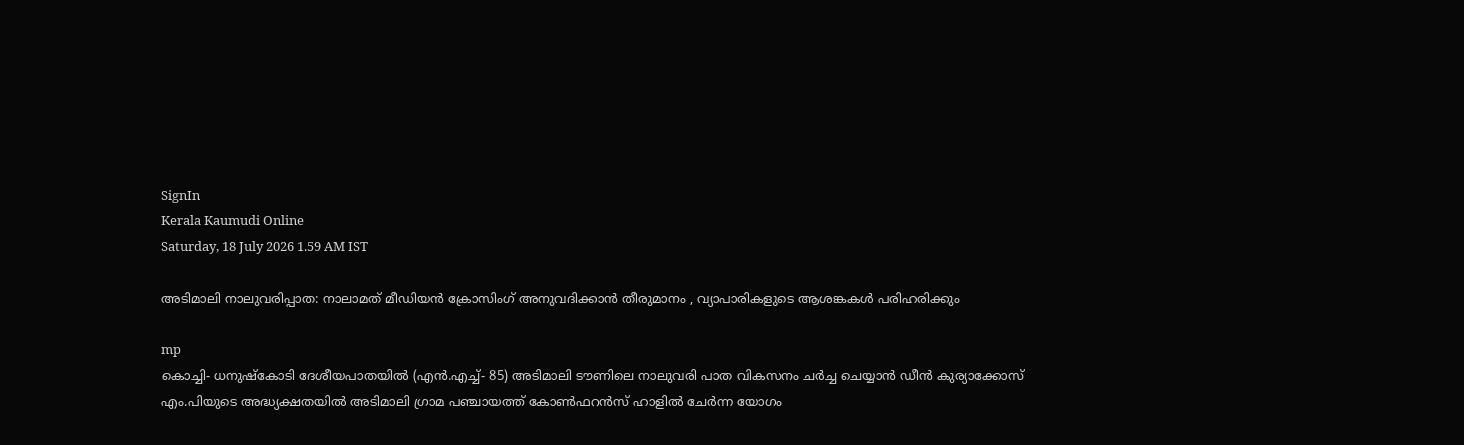SignIn
Kerala Kaumudi Online
Saturday, 18 July 2026 1.59 AM IST

അടിമാലി നാലുവരിപ്പാത: നാലാമത് മീഡിയൻ ക്രോസിംഗ് അനുവദിക്കാൻ തീരുമാനം , വ്യാപാരികളുടെ ആശങ്കകൾ പരിഹരിക്കും

mp
കൊച്ചി- ധനുഷ്‌കോടി ദേശീയപാതയിൽ (എൻ.എച്ച്- 85) അടിമാലി ടൗണിലെ നാലുവരി പാത വികസനം ചർച്ച ചെയ്യാൻ ഡീൻ കുര്യാക്കോസ് എം.പിയുടെ അദ്ധ്യക്ഷതയിൽ അടിമാലി ഗ്രാമ പഞ്ചായത്ത് കോൺഫറൻസ് ഹാളിൽ ചേർന്ന യോഗം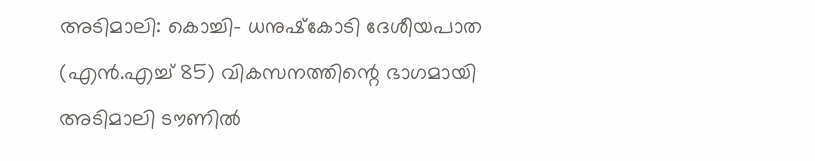അടിമാലി: കൊച്ചി- ധനുഷ്‌കോടി ദേശീയപാത (എൻ.എച്ച് 85) വികസനത്തിന്റെ ഭാഗമായി അടിമാലി ടൗണിൽ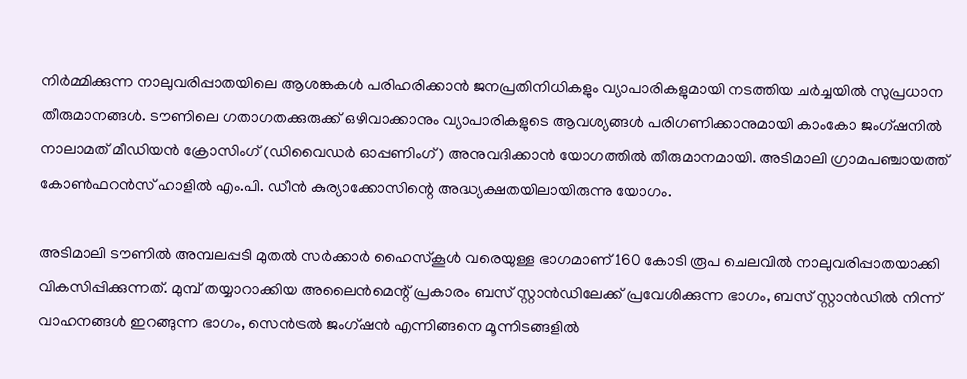നിർമ്മിക്കുന്ന നാലുവരിപ്പാതയിലെ ആശങ്കകൾ പരിഹരിക്കാൻ ജനപ്രതിനിധികളും വ്യാപാരികളുമായി നടത്തിയ ചർച്ചയിൽ സുപ്രധാന തീരുമാനങ്ങൾ. ടൗണിലെ ഗതാഗതക്കുരുക്ക് ഒഴിവാക്കാനും വ്യാപാരികളുടെ ആവശ്യങ്ങൾ പരിഗണിക്കാനുമായി കാംകോ ജംഗ്ഷനിൽ നാലാമത് മീഡിയൻ ക്രോസിംഗ് (ഡിവൈഡർ ഓപ്പണിംഗ്) അനുവദിക്കാൻ യോഗത്തിൽ തീരുമാനമായി. അടിമാലി ഗ്രാമപഞ്ചായത്ത് കോൺഫറൻസ് ഹാളിൽ എം.പി. ഡീൻ കുര്യാക്കോസിന്റെ അദ്ധ്യക്ഷതയിലായിരുന്നു യോഗം.

അടിമാലി ടൗണിൽ അമ്പലപ്പടി മുതൽ സർക്കാർ ഹൈസ്‌കൂൾ വരെയുള്ള ഭാഗമാണ് 160 കോടി രൂപ ചെലവിൽ നാലുവരിപ്പാതയാക്കി വികസിപ്പിക്കുന്നത്. മുമ്പ് തയ്യാറാക്കിയ അലൈൻമെന്റ് പ്രകാരം ബസ് സ്റ്റാൻഡിലേക്ക് പ്രവേശിക്കുന്ന ഭാഗം, ബസ് സ്റ്റാൻഡിൽ നിന്ന് വാഹനങ്ങൾ ഇറങ്ങുന്ന ഭാഗം, സെൻട്രൽ ജംഗ്ഷൻ എന്നിങ്ങനെ മൂന്നിടങ്ങളിൽ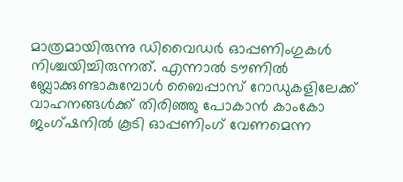മാത്രമായിരുന്നു ഡിവൈഡർ ഓപ്പണിംഗുകൾ നിശ്ചയിച്ചിരുന്നത്. എന്നാൽ ടൗണിൽ ബ്ലോക്കുണ്ടാകുമ്പോൾ ബൈപ്പാസ് റോഡുകളിലേക്ക് വാഹനങ്ങൾക്ക് തിരിഞ്ഞു പോകാൻ കാംകോ ജംഗ്ഷനിൽ കൂടി ഓപ്പണിംഗ് വേണമെന്ന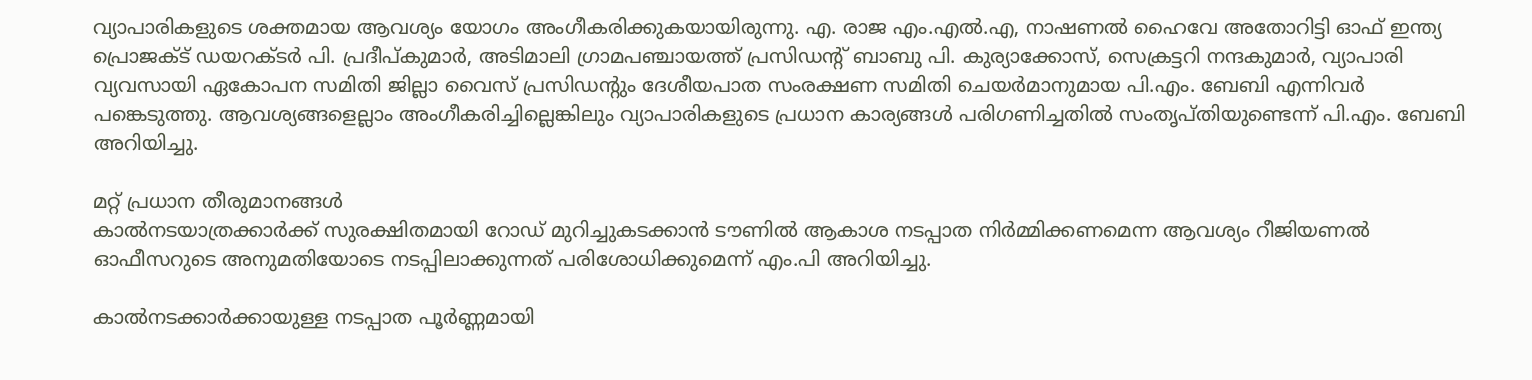വ്യാപാരികളുടെ ശക്തമായ ആവശ്യം യോഗം അംഗീകരിക്കുകയായിരുന്നു. എ. രാജ എം.എൽ.എ, നാഷണൽ ഹൈവേ അതോറിട്ടി ഓഫ് ഇന്ത്യ പ്രൊജക്ട് ഡയറക്ടർ പി. പ്രദീപ്കുമാർ, അടിമാലി ഗ്രാമപഞ്ചായത്ത് പ്രസിഡന്റ് ബാബു പി. കുര്യാക്കോസ്, സെക്രട്ടറി നന്ദകുമാർ, വ്യാപാരി വ്യവസായി ഏകോപന സമിതി ജില്ലാ വൈസ് പ്രസിഡന്റും ദേശീയപാത സംരക്ഷണ സമിതി ചെയർമാനുമായ പി.എം. ബേബി എന്നിവർ പങ്കെടുത്തു. ആവശ്യങ്ങളെല്ലാം അംഗീകരിച്ചില്ലെങ്കിലും വ്യാപാരികളുടെ പ്രധാന കാര്യങ്ങൾ പരിഗണിച്ചതിൽ സംതൃപ്തിയുണ്ടെന്ന് പി.എം. ബേബി അറിയിച്ചു.

മറ്റ് പ്രധാന തീരുമാനങ്ങൾ
കാൽനടയാത്രക്കാർക്ക് സുരക്ഷിതമായി റോഡ് മുറിച്ചുകടക്കാൻ ടൗണിൽ ആകാശ നടപ്പാത നിർമ്മിക്കണമെന്ന ആവശ്യം റീജിയണൽ ഓഫീസറുടെ അനുമതിയോടെ നടപ്പിലാക്കുന്നത് പരിശോധിക്കുമെന്ന് എം.പി അറിയിച്ചു.

കാൽനടക്കാർക്കായുള്ള നടപ്പാത പൂർണ്ണമായി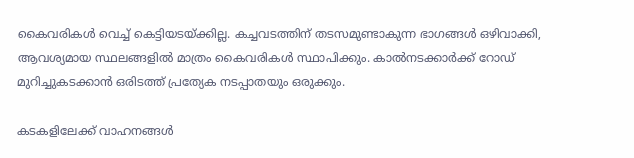കൈവരികൾ വെച്ച് കെട്ടിയടയ്ക്കില്ല. കച്ചവടത്തിന് തടസമുണ്ടാകുന്ന ഭാഗങ്ങൾ ഒഴിവാക്കി, ആവശ്യമായ സ്ഥലങ്ങളിൽ മാത്രം കൈവരികൾ സ്ഥാപിക്കും. കാൽനടക്കാർക്ക് റോഡ് മുറിച്ചുകടക്കാൻ ഒരിടത്ത് പ്രത്യേക നടപ്പാതയും ഒരുക്കും.

കടകളിലേക്ക് വാഹനങ്ങൾ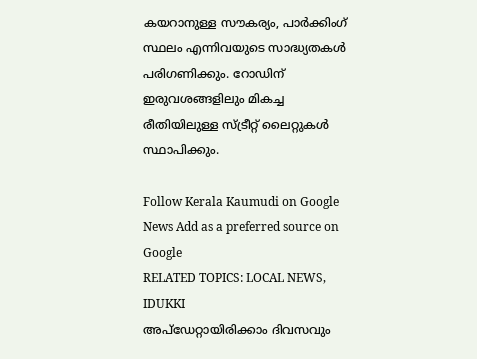കയറാനുള്ള സൗകര്യം, പാർക്കിംഗ് സ്ഥലം എന്നിവയുടെ സാദ്ധ്യതകൾ പരിഗണിക്കും. റോഡിന് ഇരുവശങ്ങളിലും മികച്ച രീതിയിലുള്ള സ്ട്രീറ്റ് ലൈറ്റുകൾ സ്ഥാപിക്കും.

Follow Kerala Kaumudi on Google News Add as a preferred source on Google
RELATED TOPICS: LOCAL NEWS, IDUKKI
അപ്ഡേറ്റായിരിക്കാം ദിവസവും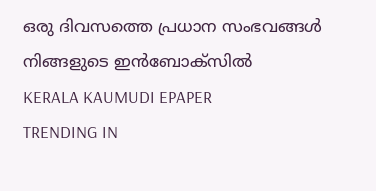ഒരു ദിവസത്തെ പ്രധാന സംഭവങ്ങൾ നിങ്ങളുടെ ഇൻബോക്സിൽ
KERALA KAUMUDI EPAPER
TRENDING IN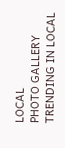LOCAL
PHOTO GALLERY
TRENDING IN LOCAL